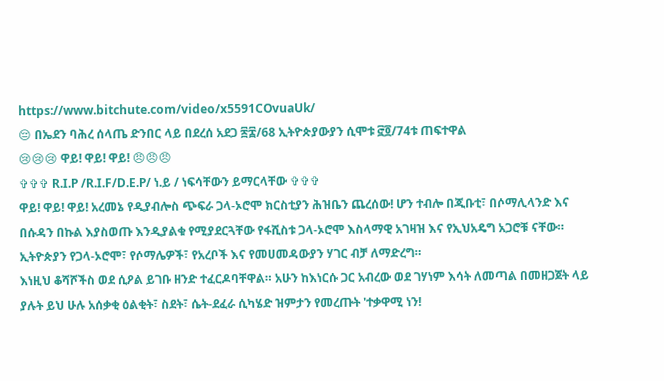https://www.bitchute.com/video/x5591COvuaUk/
😔 በኤደን ባሕረ ሰላጤ ድንበር ላይ በደረሰ አደጋ ፷፰/68 ኢትዮጵያውያን ሲሞቱ ፸፬/74ቱ ጠፍተዋል
😢😢😢 ዋይ! ዋይ! ዋይ! 😠😠😠
✞✞✞ R.I.P /R.I.F/D.E.P/ ነ.ይ / ነፍሳቸውን ይማርላቸው ✞✞✞
ዋይ! ዋይ! ዋይ! አረመኔ የዲያብሎስ ጭፍራ ጋላ-ኦሮሞ ክርስቲያን ሕዝቤን ጨረሰው! ሆን ተብሎ በጂቡቲ፣ በሶማሊላንድ እና በሱዳን በኩል እያስወጡ እንዲያልቁ የሚያደርጓቸው የፋሺስቱ ጋላ-ኦሮሞ እስላማዊ አገዛዝ እና የኢህአዴግ አጋሮቹ ናቸው። ኢትዮጵያን የጋላ-ኦሮሞ፣ የሶማሌዎች፣ የአረቦች እና የመሀመዳውያን ሃገር ብቻ ለማድረግ።
እነዚህ ቆሻሾችስ ወደ ሲዖል ይገቡ ዘንድ ተፈርዶባቸዋል። አሁን ከእነርሱ ጋር አብረው ወደ ገሃነም እሳት ለመጣል በመዘጋጀት ላይ ያሉት ይህ ሁሉ አሰቃቂ ዕልቂት፣ ስደት፣ ሴት-ደፈራ ሲካሄድ ዝምታን የመረጡት 'ተቃዋሚ ነን!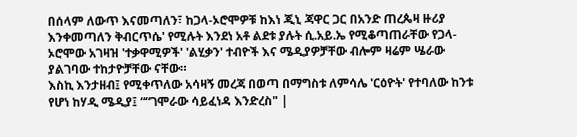በሰላም ለውጥ እናመጣለን፣ ከጋላ-ኦሮሞዎቹ ከእነ ጂኒ ጃዋር ጋር በአንድ ጠረጴዛ ዙሪያ እንቀመጣለን ቅብርጥሴ' የሚሉት እንደነ አቶ ልደቱ ያሉት ሲ.አይ.ኤ የሚቆጣጠራቸው የጋላ-ኦሮሞው አገዛዝ 'ተቃዋሚዎች' 'ልሂቃን' ተብዮች እና ሜዲያዎቻቸው ብሎም ዛሬም ሤራው ያልገባው ተከታዮቻቸው ናቸው።
እስኪ እንታዘብ፤ የሚቀጥለው አሳዛኝ መረጃ በወጣ በማግስቱ ለምሳሌ 'ርዕዮት' የተባለው ከንቱ የሆነ ከሃዲ ሜዲያ፤ ““ገሞራው ሳይፈነዳ እንድረስ" |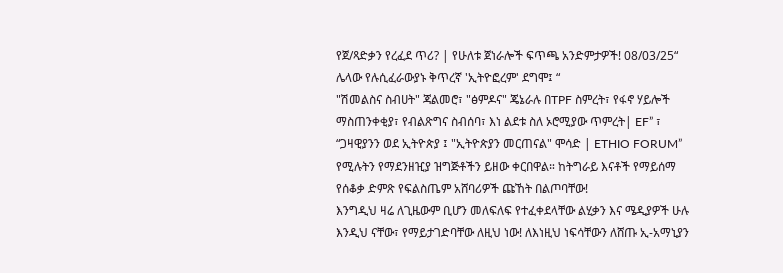የጀ/ጻድቃን የረፈደ ጥሪ? | የሁለቱ ጀነራሎች ፍጥጫ አንድምታዎች! 08/03/25“ ሌላው የሉሲፈራውያኑ ቅጥረኛ 'ኢትዮፎረም' ደግሞ፤ “
"ሽመልስና ስብሀት" ጃልመሮ፣ "ፅምዶና" ጄኔራሉ በTPF ስምረት፣ የፋኖ ሃይሎች ማስጠንቀቂያ፣ የብልጽግና ስብሰባ፣ እነ ልደቱ ስለ ኦሮሚያው ጥምረት| EF” ፣ “ጋዛዊያንን ወደ ኢትዮጵያ ፤ "ኢትዮጵያን መርጠናል" ሞሳድ | ETHIO FORUM” የሚሉትን የማደንዘዢያ ዝግጅቶችን ይዘው ቀርበዋል። ከትግራይ እናቶች የማይሰማ የሰቆቃ ድምጽ የፍልስጤም አሸባሪዎች ጩኸት በልጦባቸው!
እንግዲህ ዛሬ ለጊዜውም ቢሆን መለፍለፍ የተፈቀደላቸው ልሂቃን እና ሜዲያዎች ሁሉ እንዲህ ናቸው፣ የማይታገድባቸው ለዚህ ነው! ለእነዚህ ነፍሳቸውን ለሸጡ ኢ-አማኒያን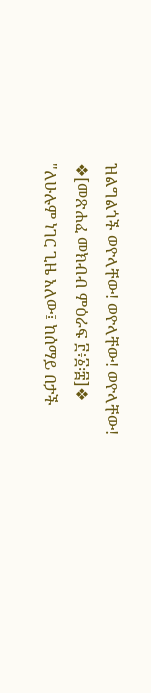ዝልግልጎች ወዮላቸው! ወዮላቸው! ወዮላቸው!
❖[መጽሐፈ መክብብ ምዕራፍ ፫፥፩፡፰]❖
"ለሁሉም ነገር ጊዜ አለው፤ ከሰማይ በታች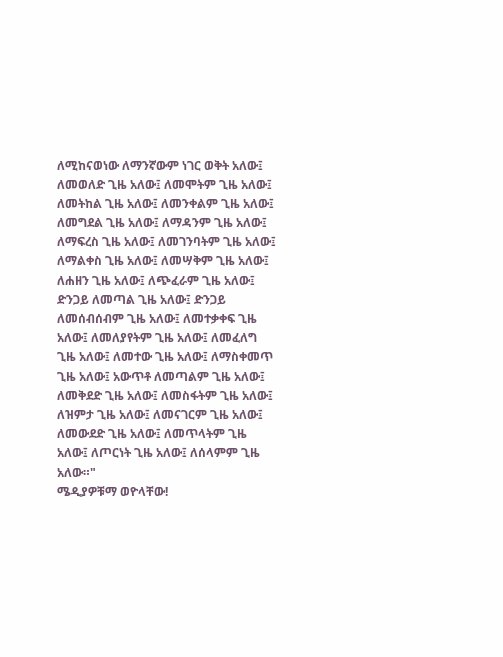ለሚከናወነው ለማንኛውም ነገር ወቅት አለው፤ ለመወለድ ጊዜ አለው፤ ለመሞትም ጊዜ አለው፤ ለመትከል ጊዜ አለው፤ ለመንቀልም ጊዜ አለው፤ ለመግደል ጊዜ አለው፤ ለማዳንም ጊዜ አለው፤ ለማፍረስ ጊዜ አለው፤ ለመገንባትም ጊዜ አለው፤ ለማልቀስ ጊዜ አለው፤ ለመሣቅም ጊዜ አለው፤ ለሐዘን ጊዜ አለው፤ ለጭፈራም ጊዜ አለው፤ ድንጋይ ለመጣል ጊዜ አለው፤ ድንጋይ ለመሰብሰብም ጊዜ አለው፤ ለመተቃቀፍ ጊዜ አለው፤ ለመለያየትም ጊዜ አለው፤ ለመፈለግ ጊዜ አለው፤ ለመተው ጊዜ አለው፤ ለማስቀመጥ ጊዜ አለው፤ አውጥቶ ለመጣልም ጊዜ አለው፤ ለመቅደድ ጊዜ አለው፤ ለመስፋትም ጊዜ አለው፤ ለዝምታ ጊዜ አለው፤ ለመናገርም ጊዜ አለው፤ ለመውደድ ጊዜ አለው፤ ለመጥላትም ጊዜ አለው፤ ለጦርነት ጊዜ አለው፤ ለሰላምም ጊዜ አለው።"
ሜዲያዎቹማ ወዮላቸው!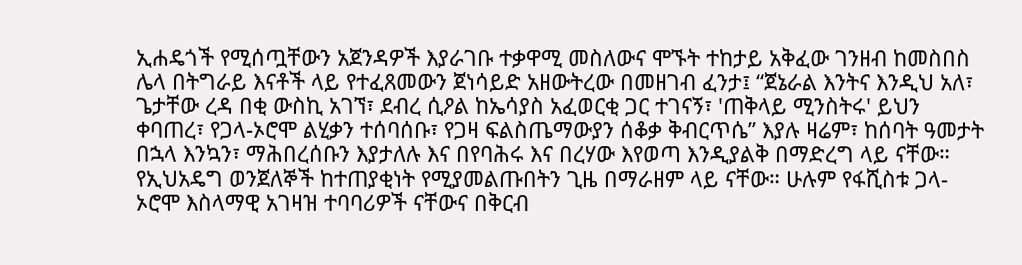ኢሐዴጎች የሚሰጧቸውን አጀንዳዎች እያራገቡ ተቃዋሚ መስለውና ሞኙት ተከታይ አቅፈው ገንዘብ ከመስበስ ሌላ በትግራይ እናቶች ላይ የተፈጸመውን ጀነሳይድ አዘውትረው በመዘገብ ፈንታ፤ “ጀኔራል እንትና እንዲህ አለ፣ ጌታቸው ረዳ በቂ ውስኪ አገኘ፣ ደብረ ሲዖል ከኤሳያስ አፈወርቂ ጋር ተገናኝ፣ 'ጠቅላይ ሚንስትሩ' ይህን ቀባጠረ፣ የጋላ-ኦሮሞ ልሂቃን ተሰባሰቡ፣ የጋዛ ፍልስጤማውያን ሰቆቃ ቅብርጥሴ” እያሉ ዛሬም፣ ከሰባት ዓመታት በኋላ እንኳን፣ ማሕበረሰቡን እያታለሉ እና በየባሕሩ እና በረሃው እየወጣ እንዲያልቅ በማድረግ ላይ ናቸው። የኢህአዴግ ወንጀለኞች ከተጠያቂነት የሚያመልጡበትን ጊዜ በማራዘም ላይ ናቸው። ሁሉም የፋሺስቱ ጋላ-ኦሮሞ እስላማዊ አገዛዝ ተባባሪዎች ናቸውና በቅርብ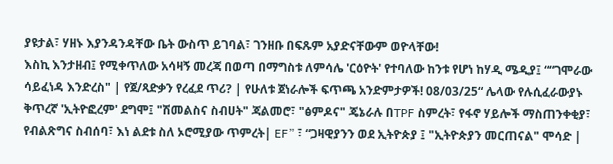ያዩታል፣ ሃዘኑ እያንዳንዳቸው ቤት ውስጥ ይገባል፣ ገንዘቡ በፍጹም አያድናቸውም ወዮላቸው!
እስኪ እንታዘብ፤ የሚቀጥለው አሳዛኝ መረጃ በወጣ በማግስቱ ለምሳሌ 'ርዕዮት' የተባለው ከንቱ የሆነ ከሃዲ ሜዲያ፤ ““ገሞራው ሳይፈነዳ እንድረስ" | የጀ/ጻድቃን የረፈደ ጥሪ? | የሁለቱ ጀነራሎች ፍጥጫ አንድምታዎች! 08/03/25“ ሌላው የሉሲፈራውያኑ ቅጥረኛ 'ኢትዮፎረም' ደግሞ፤ "ሽመልስና ስብሀት" ጃልመሮ፣ "ፅምዶና" ጄኔራሉ በTPF ስምረት፣ የፋኖ ሃይሎች ማስጠንቀቂያ፣ የብልጽግና ስብሰባ፣ እነ ልደቱ ስለ ኦሮሚያው ጥምረት| EF” ፣ “ጋዛዊያንን ወደ ኢትዮጵያ ፤ "ኢትዮጵያን መርጠናል" ሞሳድ |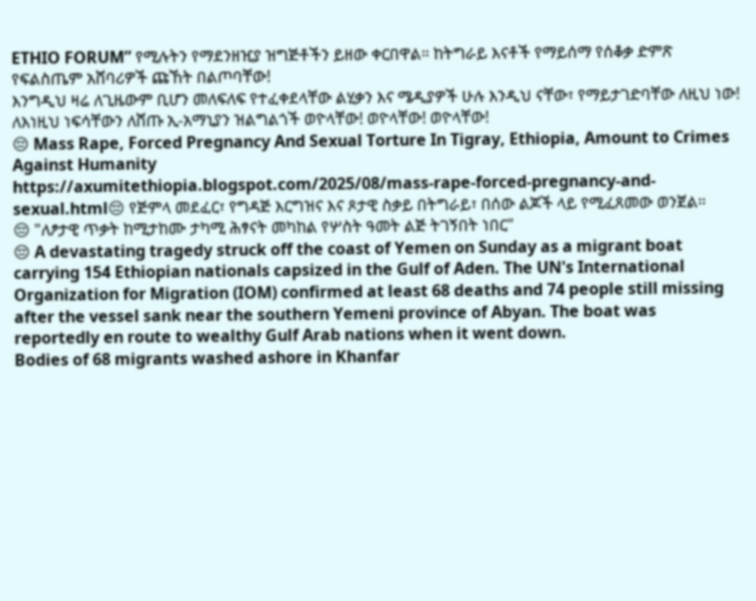ETHIO FORUM” የሚሉትን የማደንዘዢያ ዝግጅቶችን ይዘው ቀርበዋል። ከትግራይ እናቶች የማይሰማ የሰቆቃ ድምጽ የፍልስጤም አሸባሪዎች ጩኸት በልጦባቸው!
እንግዲህ ዛሬ ለጊዜውም ቢሆን መለፍለፍ የተፈቀደላቸው ልሂቃን እና ሜዲያዎች ሁሉ እንዲህ ናቸው፣ የማይታገድባቸው ለዚህ ነው! ለእነዚህ ነፍሳቸውን ለሸጡ ኢ-አማኒያን ዝልግልጎች ወዮላቸው! ወዮላቸው! ወዮላቸው!
😔 Mass Rape, Forced Pregnancy And Sexual Torture In Tigray, Ethiopia, Amount to Crimes Against Humanity
https://axumitethiopia.blogspot.com/2025/08/mass-rape-forced-pregnancy-and-sexual.html😔 የጅምላ መደፈር፣ የግዳጅ እርግዝና እና ጾታዊ ስቃይ በትግራይ፣ በሰው ልጆች ላይ የሚፈጸመው ወንጀል።
😔 "ለፆታዊ ጥቃት ከሚታከሙ ታካሚ ሕፃናት መካከል የሦስት ዓመት ልጅ ትገኝበት ነበር"
😔 A devastating tragedy struck off the coast of Yemen on Sunday as a migrant boat carrying 154 Ethiopian nationals capsized in the Gulf of Aden. The UN's International Organization for Migration (IOM) confirmed at least 68 deaths and 74 people still missing after the vessel sank near the southern Yemeni province of Abyan. The boat was reportedly en route to wealthy Gulf Arab nations when it went down.
Bodies of 68 migrants washed ashore in Khanfar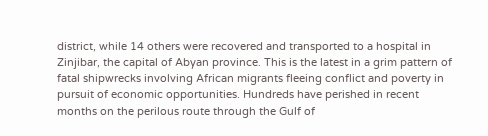district, while 14 others were recovered and transported to a hospital in Zinjibar, the capital of Abyan province. This is the latest in a grim pattern of fatal shipwrecks involving African migrants fleeing conflict and poverty in pursuit of economic opportunities. Hundreds have perished in recent months on the perilous route through the Gulf of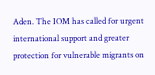Aden. The IOM has called for urgent international support and greater protection for vulnerable migrants on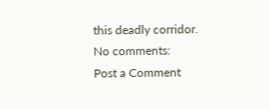this deadly corridor.
No comments:
Post a Comment